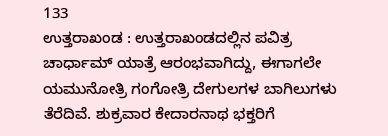133
ಉತ್ತರಾಖಂಡ : ಉತ್ತರಾಖಂಡದಲ್ಲಿನ ಪವಿತ್ರ ಚಾರ್ಧಾಮ್ ಯಾತ್ರೆ ಆರಂಭವಾಗಿದ್ದು, ಈಗಾಗಲೇ ಯಮುನೋತ್ರಿ ಗಂಗೋತ್ರಿ ದೇಗುಲಗಳ ಬಾಗಿಲುಗಳು ತೆರೆದಿವೆ. ಶುಕ್ರವಾರ ಕೇದಾರನಾಥ ಭಕ್ತರಿಗೆ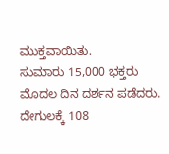ಮುಕ್ತವಾಯಿತು.
ಸುಮಾರು 15,000 ಭಕ್ತರು ಮೊದಲ ದಿನ ದರ್ಶನ ಪಡೆದರು. ದೇಗುಲಕ್ಕೆ 108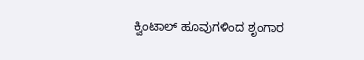ಕ್ವಿಂಟಾಲ್ ಹೂವುಗಳಿಂದ ಶೃಂಗಾರ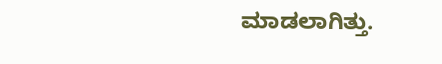ಮಾಡಲಾಗಿತ್ತು.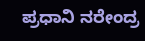ಪ್ರಧಾನಿ ನರೇಂದ್ರ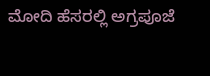ಮೋದಿ ಹೆಸರಲ್ಲಿ ಅಗ್ರಪೂಜೆ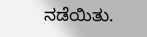ನಡೆಯಿತು.